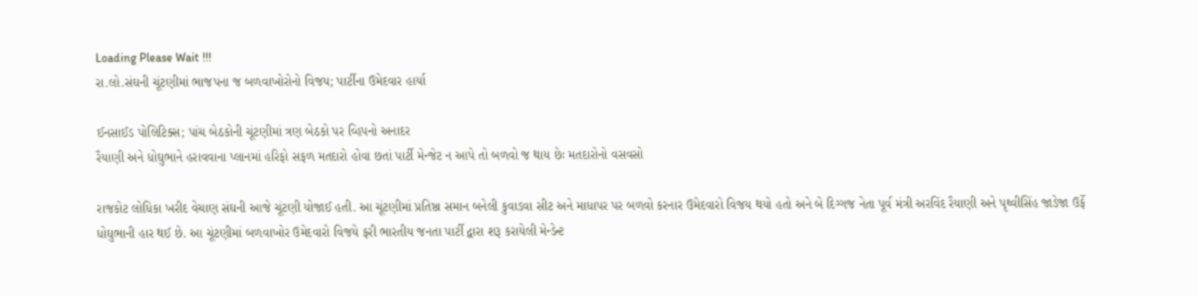Loading Please Wait !!!
રા.લો.સંઘની ચૂંટણીમાં ભાજપના જ બળવાખોરોનો વિજય; પાર્ટીના ઉમેદવાર હાર્યા

ઈનસાઈડ પોલિટિક્સ; પાંચ બેઠકોની ચૂંટણીમાં ત્રણ બેઠકો પર વ્હિપનો અનાદર
રૈયાણી અને ધોઘુભાને હરાવવાના પ્લાનમાં હરિફો સફળ મતદારો હોવા છતાં પાર્ટી મેન્જેટ ન આપે તો બળવો જ થાય છેઃ મતદારોનો વસવસો

રાજકોટ લોધિકા ખરીદ વેચાણ સંઘની આજે ચૂંટણી યોજાઈ હતી. આ ચૂંટણીમાં પ્રતિષ્ઠા સમાન બનેલી કુવાડવા સીટ અને માધાપર પર બળવો કરનાર ઉમેદવારો વિજય થયો હતો અને બે દિગ્ગજ નેતા પૂર્વ મંત્રી અરવિંદ રૈયાણી અને પૃથ્વીસિંહ જાડેજા ઉર્ફે ધોઘુભાની હાર થઈ છે. આ ચૂંટણીમાં બળવાખોર ઉમેદવારો વિજયે ફરી ભારતીય જનતા પાર્ટી દ્વારા શરૂ કરાયેલી મેન્ડેન્ટ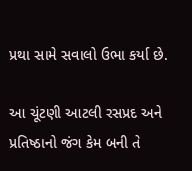પ્રથા સામે સવાલો ઉભા કર્યા છે.

આ ચૂંટણી આટલી રસપ્રદ અને પ્રતિષ્ઠાનો જંગ કેમ બની તે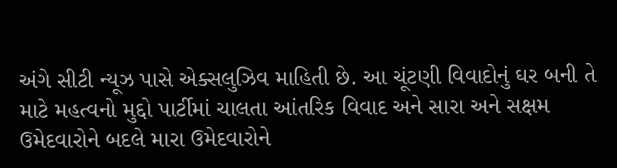અંગે સીટી ન્યૂઝ પાસે એક્સલુઝિવ માહિતી છે. આ ચૂંટણી વિવાદોનું ઘર બની તે માટે મહત્વનો મુદ્દો પાર્ટીમાં ચાલતા આંતરિક વિવાદ અને સારા અને સક્ષમ ઉમેદવારોને બદલે મારા ઉમેદવારોને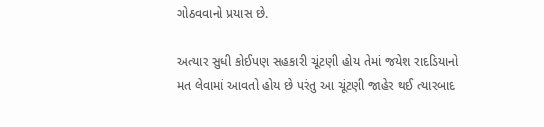ગોઠવવાનો પ્રયાસ છે.

અત્યાર સુધી કોઈપણ સહકારી ચૂંટણી હોય તેમાં જયેશ રાદડિયાનો મત લેવામાં આવતો હોય છે પરંતુ આ ચૂંટણી જાહેર થઈ ત્યારબાદ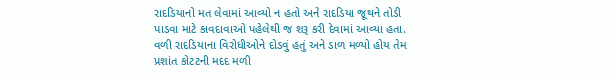રાદડિયાનો મત લેવામાં આવ્યો ન હતો અને રાદડિયા જૂથને તોડી પાડવા માટે કાવદાવાઓ પહેલેથી જ શરૂ કરી દેવામાં આવ્યા હતા. વળી રાદડિયાના વિરોધીઓને દોડવું હતું અને ડાળ મળ્યો હોય તેમ પ્રશાંત કોટટની મદદ મળી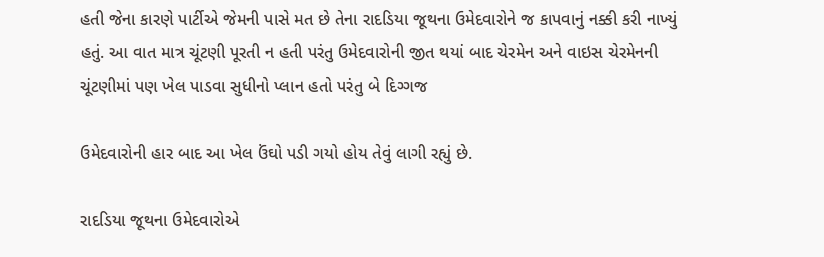હતી જેના કારણે પાર્ટીએ જેમની પાસે મત છે તેના રાદડિયા જૂથના ઉમેદવારોને જ કાપવાનું નક્કી કરી નાખ્યું હતું. આ વાત માત્ર ચૂંટણી પૂરતી ન હતી પરંતુ ઉમેદવારોની જીત થયાં બાદ ચેરમેન અને વાઇસ ચેરમેનની ચૂંટણીમાં પણ ખેલ પાડવા સુધીનો પ્લાન હતો પરંતુ બે દિગ્ગજ

ઉમેદવારોની હાર બાદ આ ખેલ ઉંઘો પડી ગયો હોય તેવું લાગી રહ્યું છે.

રાદડિયા જૂથના ઉમેદવારોએ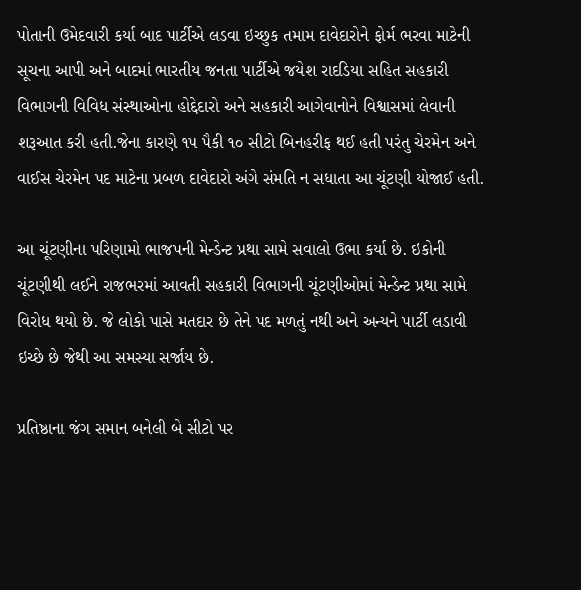પોતાની ઉમેદવારી કર્યા બાદ પાર્ટીએ લડવા ઇચ્છુક તમામ દાવેદારોને ફોર્મ ભરવા માટેની સૂચના આપી અને બાદમાં ભારતીય જનતા પાર્ટીએ જયેશ રાદડિયા સહિત સહકારી વિભાગની વિવિધ સંસ્થાઓના હોદ્દેદારો અને સહકારી આગેવાનોને વિશ્વાસમાં લેવાની શરૂઆત કરી હતી.જેના કારણે ૧૫ પૈકી ૧૦ સીટો બિનહરીફ થઈ હતી પરંતુ ચેરમેન અને વાઈસ ચેરમેન પદ માટેના પ્રબળ દાવેદારો અંગે સંમતિ ન સધાતા આ ચૂંટણી યોજાઈ હતી.

આ ચૂંટણીના પરિણામો ભાજપની મેન્ડેન્ટ પ્રથા સામે સવાલો ઉભા કર્યા છે. ઇકોની ચૂંટણીથી લઈને રાજભરમાં આવતી સહકારી વિભાગની ચૂંટણીઓમાં મેન્ડેન્ટ પ્રથા સામે વિરોધ થયો છે. જે લોકો પાસે મતદાર છે તેને પદ મળતું નથી અને અન્યને પાર્ટી લડાવી ઇચ્છે છે જેથી આ સમસ્યા સર્જાય છે.

પ્રતિષ્ઠાના જંગ સમાન બનેલી બે સીટો પર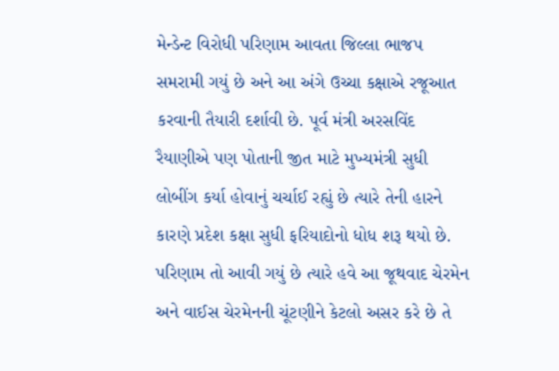મેન્ડેન્ટ વિરોધી પરિણામ આવતા જિલ્લા ભાજપ સમરામી ગયું છે અને આ અંગે ઉચ્ચા કક્ષાએ રજૂઆત કરવાની તૈયારી દર્શાવી છે. પૂર્વ મંત્રી અરસવિંદ રૈયાણીએ પણ પોતાની જીત માટે મુખ્યમંત્રી સુધી લોબીંગ કર્યા હોવાનું ચર્ચાઈ રહ્યું છે ત્યારે તેની હારને કારણે પ્રદેશ કક્ષા સુધી ફરિયાદોનો ધોધ શરૂ થયો છે. પરિણામ તો આવી ગયું છે ત્યારે હવે આ જૂથવાદ ચેરમેન અને વાઈસ ચેરમેનની ચૂંટણીને કેટલો અસર કરે છે તે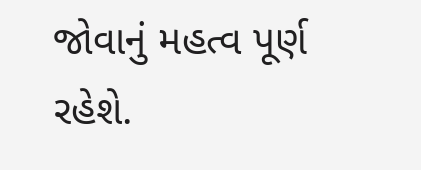જોવાનું મહત્વ પૂર્ણ રહેશે.